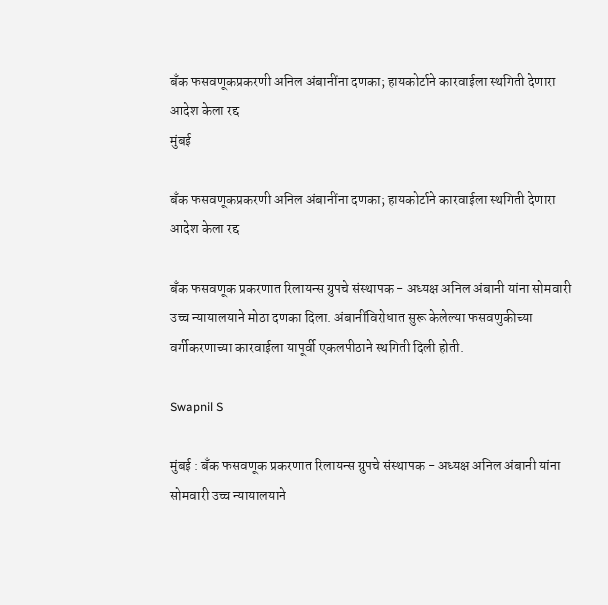बँक फसवणूकप्रकरणी अनिल अंबानींना दणका; हायकोर्टाने कारवाईला स्थगिती देणारा आदेश केला रद्द
मुंबई

बँक फसवणूकप्रकरणी अनिल अंबानींना दणका; हायकोर्टाने कारवाईला स्थगिती देणारा आदेश केला रद्द

बँक फसवणूक प्रकरणात रिलायन्स ग्रुपचे संस्थापक - अध्यक्ष अनिल अंबानी यांना सोमवारी उच्च न्यायालयाने मोठा दणका दिला. अंबानींविरोधात सुरू केलेल्या फसवणुकीच्या वर्गीकरणाच्या कारवाईला यापूर्वी एकलपीठाने स्थगिती दिली होती.

Swapnil S

मुंबई : बँक फसवणूक प्रकरणात रिलायन्स ग्रुपचे संस्थापक - अध्यक्ष अनिल अंबानी यांना सोमवारी उच्च न्यायालयाने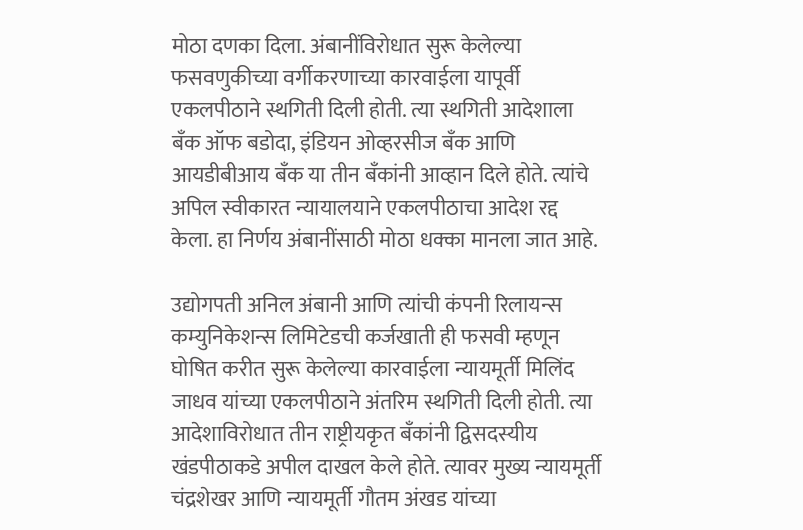मोठा दणका दिला. अंबानींविरोधात सुरू केलेल्या फसवणुकीच्या वर्गीकरणाच्या कारवाईला यापूर्वी एकलपीठाने स्थगिती दिली होती. त्या स्थगिती आदेशाला बँक ऑफ बडोदा, इंडियन ओव्हरसीज बँक आणि आयडीबीआय बँक या तीन बँकांनी आव्हान दिले होते. त्यांचे अपिल स्वीकारत न्यायालयाने एकलपीठाचा आदेश रद्द केला. हा निर्णय अंबानींसाठी मोठा धक्का मानला जात आहे.

उद्योगपती अनिल अंबानी आणि त्यांची कंपनी रिलायन्स कम्युनिकेशन्स लिमिटेडची कर्जखाती ही फसवी म्हणून घोषित करीत सुरू केलेल्या कारवाईला न्यायमूर्ती मिलिंद जाधव यांच्या एकलपीठाने अंतरिम स्थगिती दिली होती. त्या आदेशाविरोधात तीन राष्ट्रीयकृत बँकांनी द्विसदस्यीय खंडपीठाकडे अपील दाखल केले होते. त्यावर मुख्य न्यायमूर्ती चंद्रशेखर आणि न्यायमूर्ती गौतम अंखड यांच्या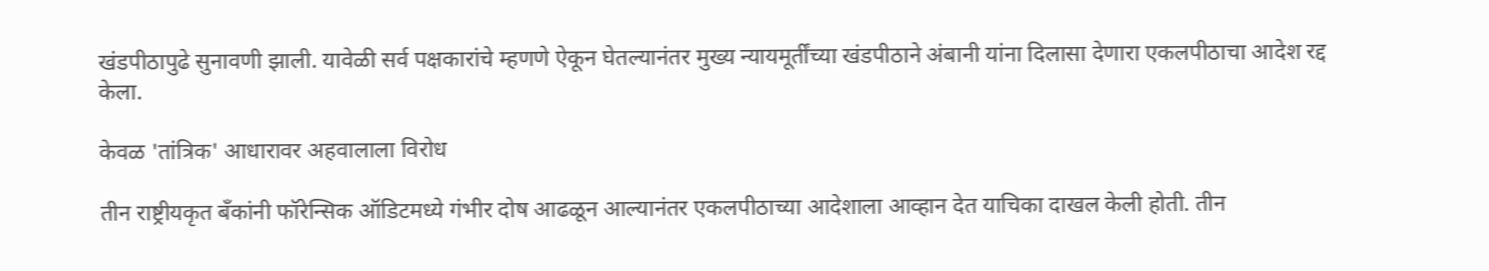खंडपीठापुढे सुनावणी झाली. यावेळी सर्व पक्षकारांचे म्हणणे ऐकून घेतल्यानंतर मुख्य न्यायमूर्तींच्या खंडपीठाने अंबानी यांना दिलासा देणारा एकलपीठाचा आदेश रद्द केला.

केवळ 'तांत्रिक' आधारावर अहवालाला विरोध

तीन राष्ट्रीयकृत बँकांनी फॉरेन्सिक ऑडिटमध्ये गंभीर दोष आढळून आल्यानंतर एकलपीठाच्या आदेशाला आव्हान देत याचिका दाखल केली होती. तीन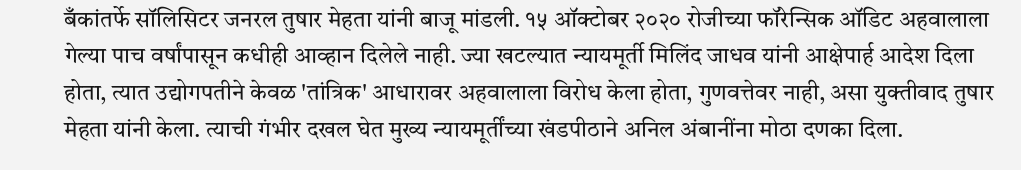बँकांतर्फे सॉलिसिटर जनरल तुषार मेहता यांनी बाजू मांडली. १५ ऑक्टोबर २०२० रोजीच्या फॉरेन्सिक ऑडिट अहवालाला गेल्या पाच वर्षांपासून कधीही आव्हान दिलेले नाही. ज्या खटल्यात न्यायमूर्ती मिलिंद जाधव यांनी आक्षेपार्ह आदेश दिला होता, त्यात उद्योगपतीने केवळ 'तांत्रिक' आधारावर अहवालाला विरोध केला होता, गुणवत्तेवर नाही, असा युक्तीवाद तुषार मेहता यांनी केला. त्याची गंभीर दखल घेत मुख्य न्यायमूर्तींच्या खंडपीठाने अनिल अंबानींना मोठा दणका दिला.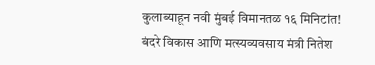कुलाब्याहून नवी मुंबई विमानतळ १६ मिनिटांत! बंदरे विकास आणि मत्स्यव्यवसाय मंत्री नितेश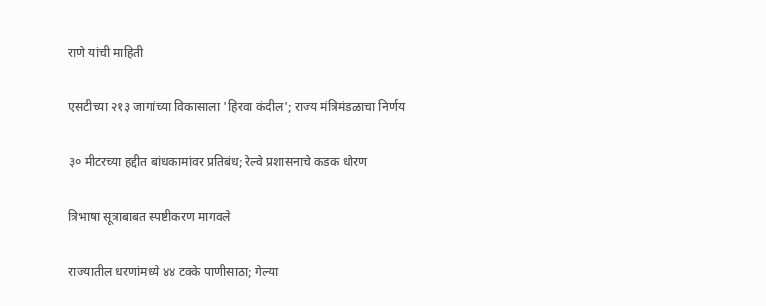राणे यांची माहिती

एसटीच्या २१३ जागांच्या विकासाला 'हिरवा कंदील'; राज्य मंत्रिमंडळाचा निर्णय

३० मीटरच्या हद्दीत बांधकामांवर प्रतिबंध; रेल्वे प्रशासनाचे कडक धोरण

त्रिभाषा सूत्राबाबत स्पष्टीकरण मागवले

राज्यातील धरणांमध्ये ४४ टक्के पाणीसाठा; गेल्या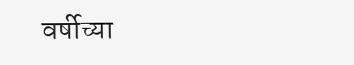वर्षीच्या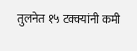तुलनेत १५ टक्क्यांनी कमी